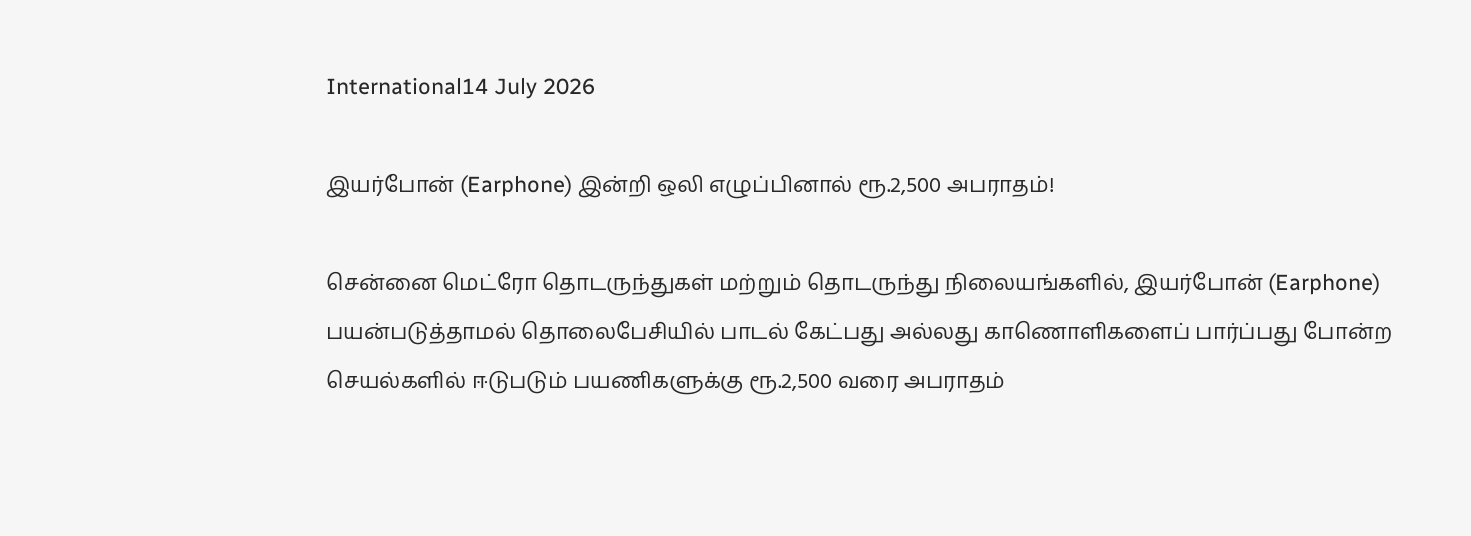International14 July 2026

இயர்போன் (Earphone) இன்றி ஒலி எழுப்பினால் ரூ.2,500 அபராதம்!

சென்னை மெட்ரோ தொடருந்துகள் மற்றும் தொடருந்து நிலையங்களில், இயர்போன் (Earphone) பயன்படுத்தாமல் தொலைபேசியில் பாடல் கேட்பது அல்லது காணொளிகளைப் பார்ப்பது போன்ற செயல்களில் ஈடுபடும் பயணிகளுக்கு ரூ.2,500 வரை அபராதம்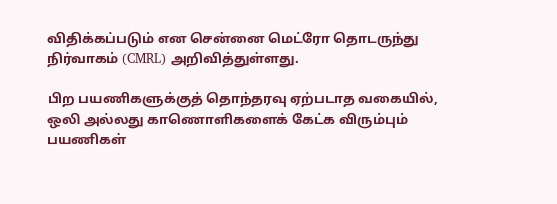விதிக்கப்படும் என சென்னை மெட்ரோ தொடருந்து நிர்வாகம் (CMRL) அறிவித்துள்ளது.

பிற பயணிகளுக்குத் தொந்தரவு ஏற்படாத வகையில், ஒலி அல்லது காணொளிகளைக் கேட்க விரும்பும் பயணிகள்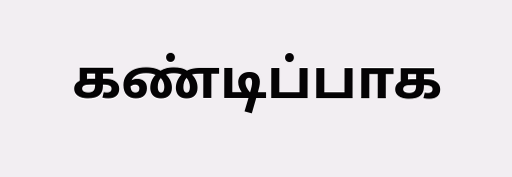கண்டிப்பாக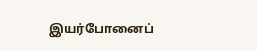இயர்போனைப்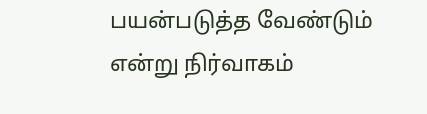பயன்படுத்த வேண்டும் என்று நிர்வாகம்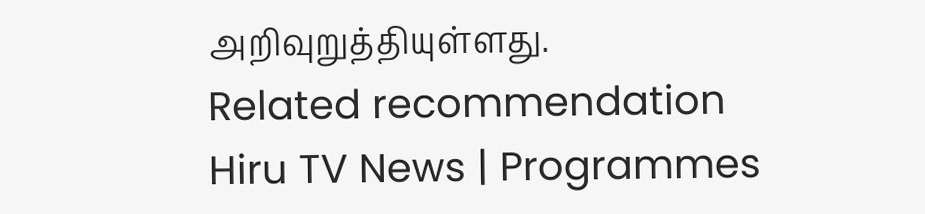அறிவுறுத்தியுள்ளது.
Related recommendation
Hiru TV News | Programmes